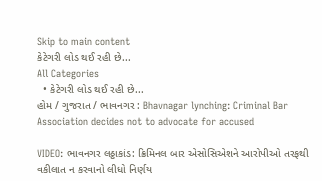Skip to main content
કેટેગરી લોડ થઈ રહી છે...
All Categories
  • કેટેગરી લોડ થઈ રહી છે...
હોમ / ગુજરાત / ભાવનગર : Bhavnagar lynching: Criminal Bar Association decides not to advocate for accused

VIDEO: ભાવનગર લઠ્ઠાકાંડ: ક્રિમિનલ બાર એસોસિએશને આરોપીઓ તરફથી વકીલાત ન કરવાનો લીધો નિર્ણય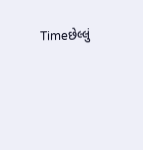Timeછેલ્લું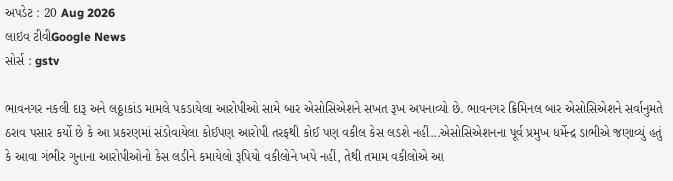અપડેટ : 20 Aug 2026
લાઇવ ટીવીGoogle News
સોર્સ : gstv

ભાવનગર નકલી દારૂ અને લઠ્ઠાકાંડ મામલે પકડાયેલા આરોપીઓ સામે બાર એસોસિએશને સખત રૂખ અપનાવ્યો છે. ભાવનગર ક્રિમિનલ બાર એસોસિએશને સર્વાનુમતે ઠરાવ પસાર કર્યો છે કે આ પ્રકરણમાં સંડોવાયેલા કોઈપણ આરોપી તરફથી કોઈ પણ વકીલ કેસ લડશે નહીં...એસોસિએશનના પૂર્વ પ્રમુખ ધર્મેન્દ્ર ડાભીએ જણાવ્યું હતું કે આવા ગંભીર ગુનાના આરોપીઓનો કેસ લડીને કમાયેલો રૂપિયો વકીલોને ખપે નહીં, તેથી તમામ વકીલોએ આ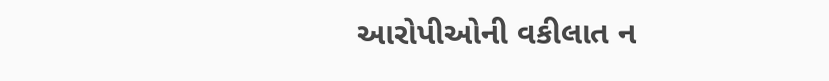આરોપીઓની વકીલાત ન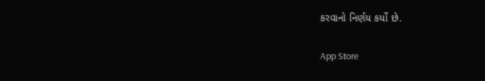કરવાનો નિર્ણય કર્યો છે.

App Store